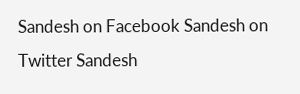Sandesh on Facebook Sandesh on Twitter Sandesh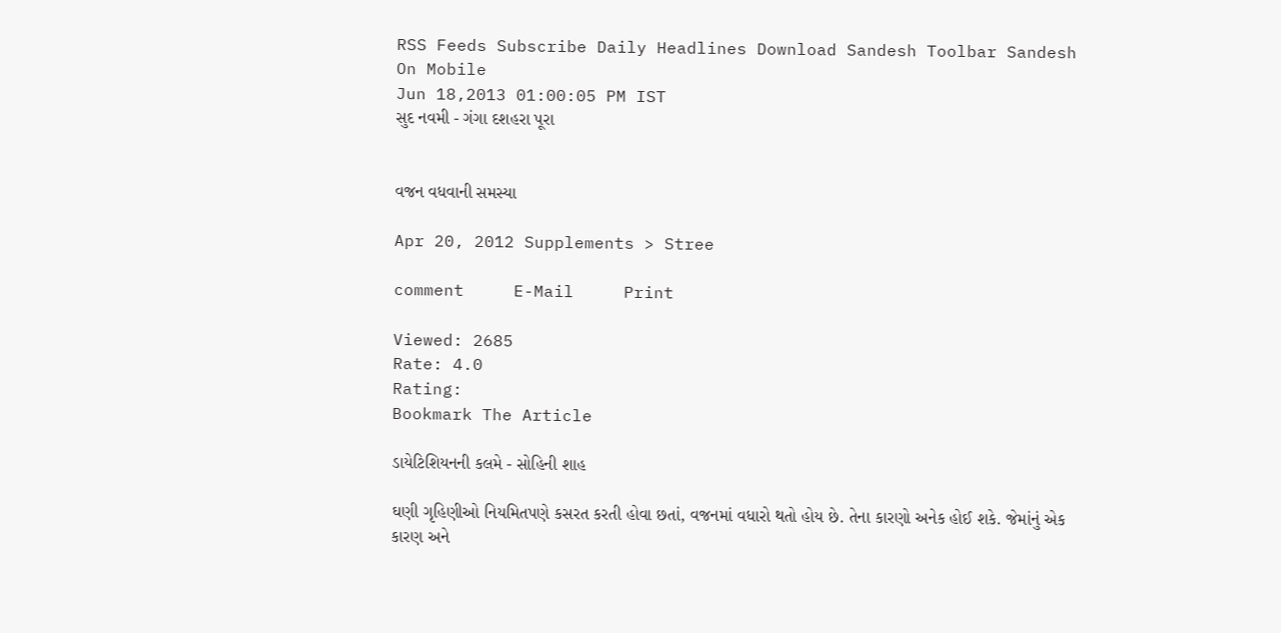RSS Feeds Subscribe Daily Headlines Download Sandesh Toolbar Sandesh On Mobile
Jun 18,2013 01:00:05 PM IST
સુદ નવમી - ગંગા દશહરા પૂરા


વજન વધવાની સમસ્યા

Apr 20, 2012 Supplements > Stree

comment     E-Mail     Print

Viewed: 2685
Rate: 4.0
Rating:
Bookmark The Article

ડાયેટિશિયનની કલમે - સોહિની શાહ

ઘણી ગૃહિણીઓ નિયમિતપણે કસરત કરતી હોવા છતાં, વજનમાં વધારો થતો હોય છે. તેના કારણો અનેક હોઈ શકે. જેમાંનું એક કારણ અને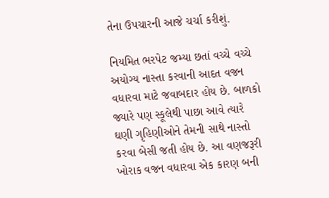તેના ઉપચારની આજે ચર્ચા કરીશું.

નિયમિત ભરપેટ જમ્યા છતાં વચ્ચે વચ્ચે અયોગ્ય નાસ્તા કરવાની આદત વજન વધારવા માટે જવાબદાર હોય છે. બાળકો જ્યારે પણ સ્કૂલેથી પાછા આવે ત્યારે ઘણી ગૃહિણીઓને તેમની સાથે નાસ્તો કરવા બેસી જતી હોય છે. આ વણજરૂરી ખોરાક વજન વધારવા એક કારણ બની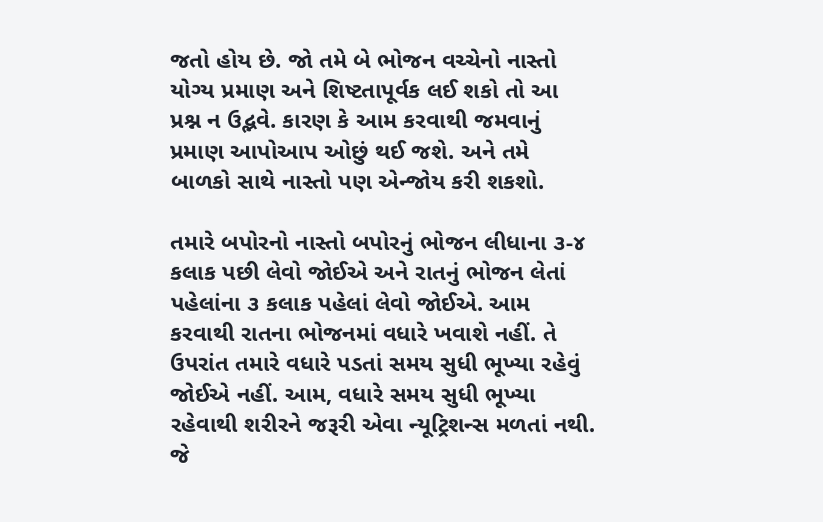જતો હોય છે. જો તમે બે ભોજન વચ્ચેનો નાસ્તો યોગ્ય પ્રમાણ અને શિષ્ટતાપૂર્વક લઈ શકો તો આ પ્રશ્ન ન ઉદ્ભવે. કારણ કે આમ કરવાથી જમવાનું પ્રમાણ આપોઆપ ઓછું થઈ જશે. અને તમે બાળકો સાથે નાસ્તો પણ એન્જોય કરી શકશો.

તમારે બપોરનો નાસ્તો બપોરનું ભોજન લીધાના ૩-૪ કલાક પછી લેવો જોઈએ અને રાતનું ભોજન લેતાં પહેલાંના ૩ કલાક પહેલાં લેવો જોઈએ. આમ કરવાથી રાતના ભોજનમાં વધારે ખવાશે નહીં. તે ઉપરાંત તમારે વધારે પડતાં સમય સુધી ભૂખ્યા રહેવું જોઈએ નહીં. આમ, વધારે સમય સુધી ભૂખ્યા રહેવાથી શરીરને જરૂરી એવા ન્યૂટ્રિશન્સ મળતાં નથી. જે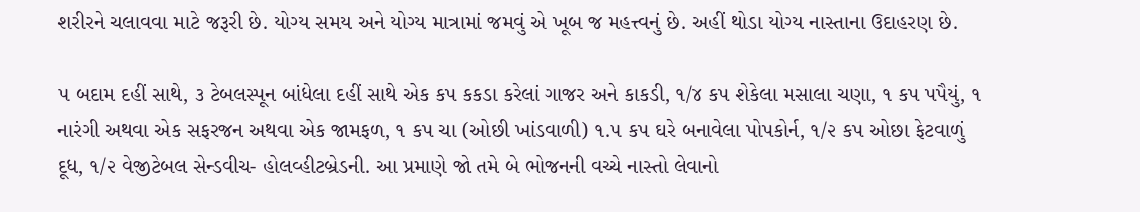શરીરને ચલાવવા માટે જરૂરી છે. યોગ્ય સમય અને યોગ્ય માત્રામાં જમવું એ ખૂબ જ મહત્ત્વનું છે. અહીં થોડા યોગ્ય નાસ્તાના ઉદાહરણ છે.

૫ બદામ દહીં સાથે, ૩ ટેબલસ્પૂન બાંધેલા દહીં સાથે એક કપ કકડા કરેલાં ગાજર અને કાકડી, ૧/૪ કપ શેકેલા મસાલા ચણા, ૧ કપ પપૈયું, ૧ નારંગી અથવા એક સફરજન અથવા એક જામફળ, ૧ કપ ચા (ઓછી ખાંડવાળી) ૧.૫ કપ ઘરે બનાવેલા પોપકોર્ન, ૧/૨ કપ ઓછા ફેટવાળું દૂધ, ૧/૨ વેજીટેબલ સેન્ડવીચ- હોલવ્હીટબ્રેડની. આ પ્રમાણે જો તમે બે ભોજનની વચ્ચે નાસ્તો લેવાનો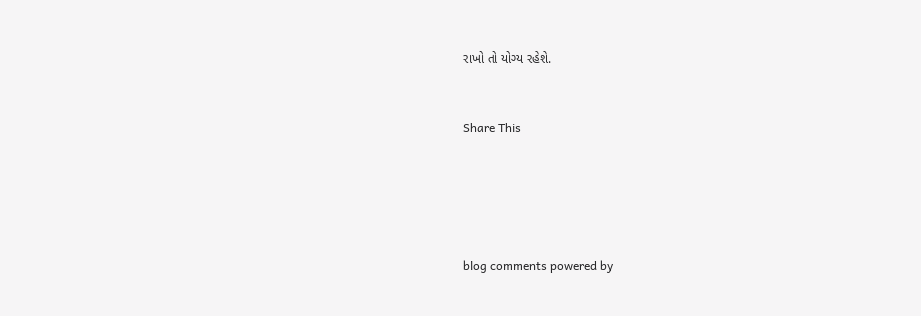રાખો તો યોગ્ય રહેશે.


Share This





blog comments powered by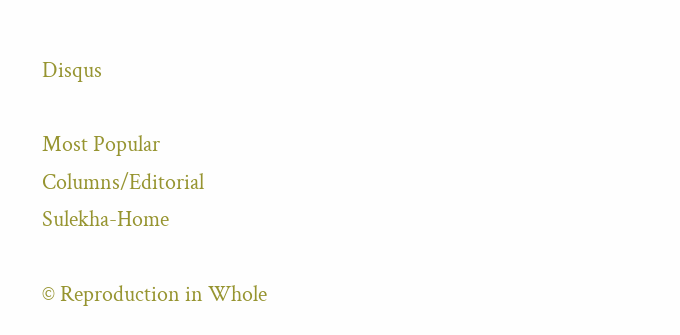Disqus

Most Popular
Columns/Editorial
Sulekha-Home

© Reproduction in Whole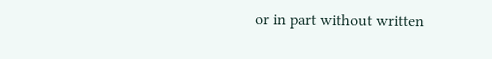or in part without written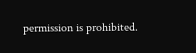permission is prohibited.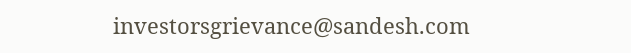investorsgrievance@sandesh.com